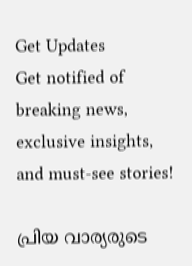Get Updates
Get notified of breaking news, exclusive insights, and must-see stories!

പ്രിയ വാര്യരുടെ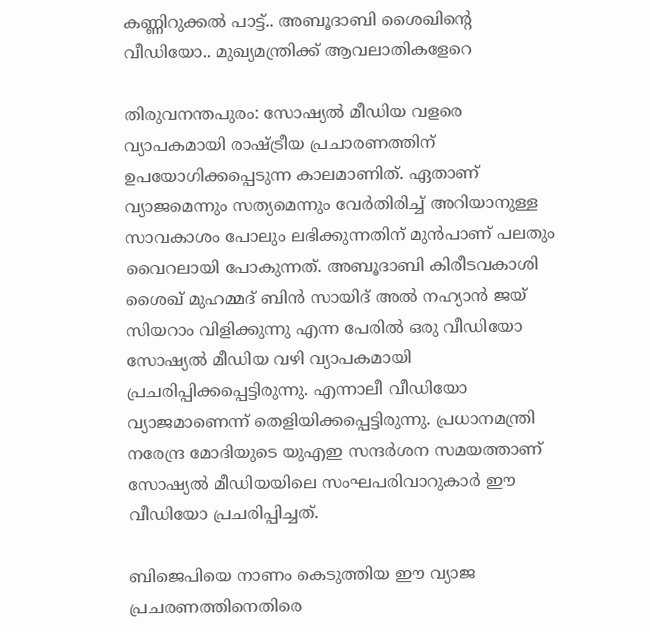കണ്ണിറുക്കൽ പാട്ട്.. അബൂദാബി ശൈഖിന്റെ വീഡിയോ.. മുഖ്യമന്ത്രിക്ക് ആവലാതികളേറെ

തിരുവനന്തപുരം: സോഷ്യൽ മീഡിയ വളരെ വ്യാപകമായി രാഷ്ട്രീയ പ്രചാരണത്തിന് ഉപയോഗിക്കപ്പെടുന്ന കാലമാണിത്. ഏതാണ് വ്യാജമെന്നും സത്യമെന്നും വേർതിരിച്ച് അറിയാനുള്ള സാവകാശം പോലും ലഭിക്കുന്നതിന് മുൻപാണ് പലതും വൈറലായി പോകുന്നത്. അബൂദാബി കിരീടവകാശി ശൈഖ് മുഹമ്മദ് ബിന്‍ സായിദ് അല്‍ നഹ്യാന്‍ ജയ് സിയറാം വിളിക്കുന്നു എന്ന പേരിൽ ഒരു വീഡിയോ സോഷ്യൽ മീഡിയ വഴി വ്യാപകമായി പ്രചരിപ്പിക്കപ്പെട്ടിരുന്നു. എന്നാലീ വീഡിയോ വ്യാജമാണെന്ന് തെളിയിക്കപ്പെട്ടിരുന്നു. പ്രധാനമന്ത്രി നരേന്ദ്ര മോദിയുടെ യുഎഇ സന്ദർശന സമയത്താണ് സോഷ്യൽ മീഡിയയിലെ സംഘപരിവാറുകാർ ഈ വീഡിയോ പ്രചരിപ്പിച്ചത്.

ബിജെപിയെ നാണം കെടുത്തിയ ഈ വ്യാജ പ്രചരണത്തിനെതിരെ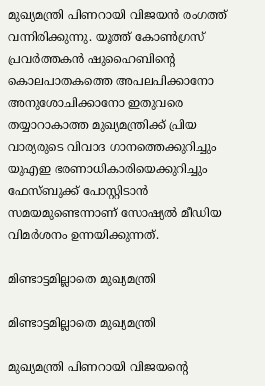മുഖ്യമന്ത്രി പിണറായി വിജയൻ രംഗത്ത് വന്നിരിക്കുന്നു. യൂത്ത് കോൺഗ്രസ് പ്രവർത്തകൻ ഷുഹൈബിന്റെ കൊലപാതകത്തെ അപലപിക്കാനോ അനുശോചിക്കാനോ ഇതുവരെ തയ്യാറാകാത്ത മുഖ്യമന്ത്രിക്ക് പ്രിയ വാര്യരുടെ വിവാദ ഗാനത്തെക്കുറിച്ചും യുഎഇ ഭരണാധികാരിയെക്കുറിച്ചും ഫേസ്ബുക്ക് പോസ്റ്റിടാൻ സമയമുണ്ടെന്നാണ് സോഷ്യൽ മീഡിയ വിമർശനം ഉന്നയിക്കുന്നത്.

മിണ്ടാട്ടമില്ലാതെ മുഖ്യമന്ത്രി

മിണ്ടാട്ടമില്ലാതെ മുഖ്യമന്ത്രി

മുഖ്യമന്ത്രി പിണറായി വിജയന്റെ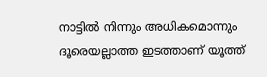നാട്ടിൽ നിന്നും അധികമൊന്നും ദൂരെയല്ലാത്ത ഇടത്താണ് യൂത്ത്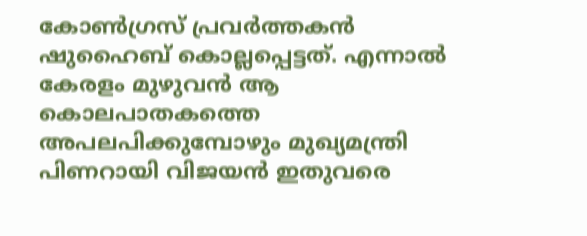കോൺഗ്രസ് പ്രവർത്തകൻ ഷുഹൈബ് കൊല്ലപ്പെട്ടത്. എന്നാൽ കേരളം മുഴുവൻ ആ കൊലപാതകത്തെ അപലപിക്കുമ്പോഴും മുഖ്യമന്ത്രി പിണറായി വിജയൻ ഇതുവരെ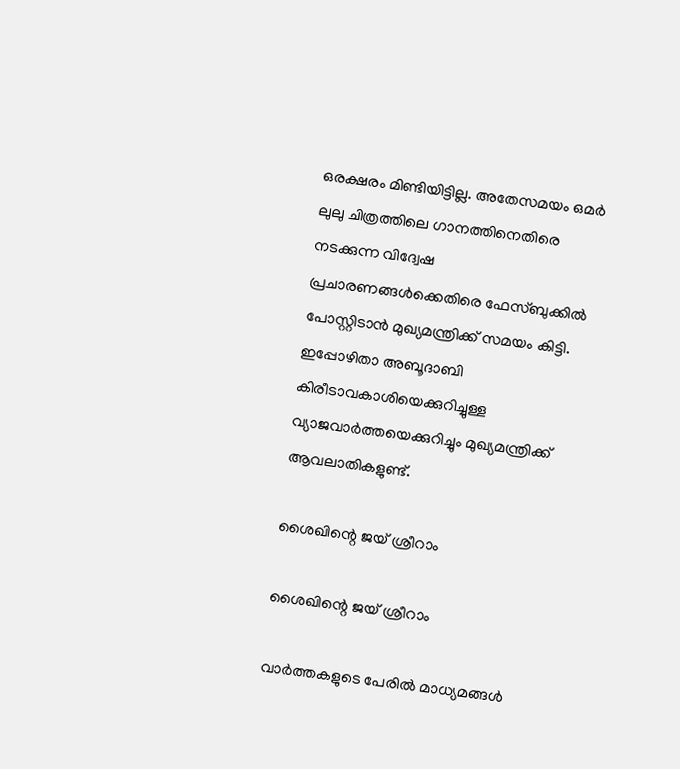ഒരക്ഷരം മിണ്ടിയിട്ടില്ല. അതേസമയം ഒമർ ലുലു ചിത്രത്തിലെ ഗാനത്തിനെതിരെ നടക്കുന്ന വിദ്വേഷ പ്രചാരണങ്ങൾക്കെതിരെ ഫേസ്ബുക്കിൽ പോസ്റ്റിടാൻ മുഖ്യമന്ത്രിക്ക് സമയം കിട്ടി. ഇപ്പോഴിതാ അബൂദാബി കിരീടാവകാശിയെക്കുറിച്ചുള്ള വ്യാജവാർത്തയെക്കുറിച്ചും മുഖ്യമന്ത്രിക്ക് ആവലാതികളുണ്ട്.

ശൈഖിന്റെ ജയ് ശ്രീറാം

ശൈഖിന്റെ ജയ് ശ്രീറാം

വാർത്തകളുടെ പേരിൽ മാധ്യമങ്ങൾ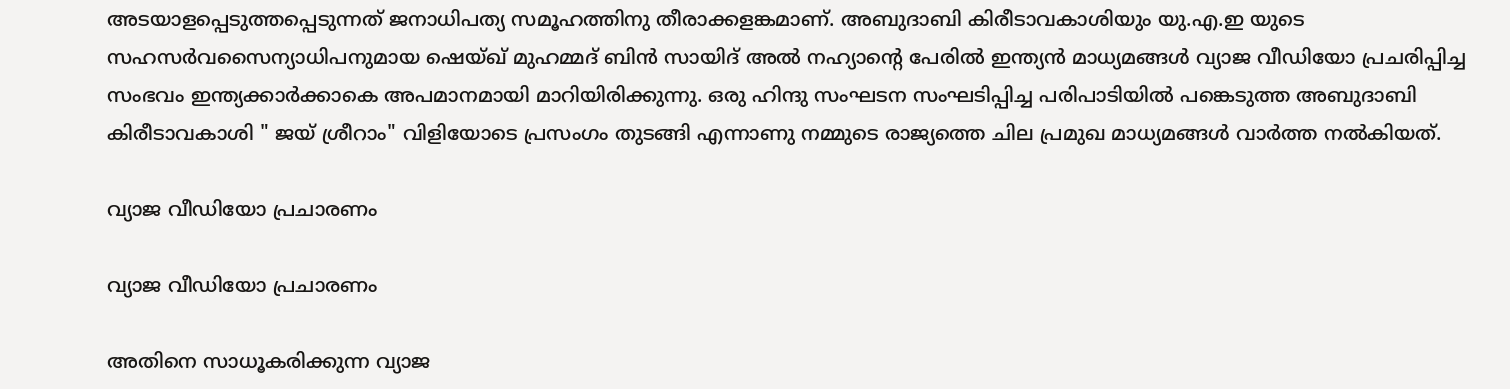അടയാളപ്പെടുത്തപ്പെടുന്നത് ജനാധിപത്യ സമൂഹത്തിനു തീരാക്കളങ്കമാണ്. അബുദാബി കിരീടാവകാശിയും യു.എ.ഇ യുടെ സഹസർവസൈന്യാധിപനുമായ ഷെയ്ഖ് മുഹമ്മദ് ബിൻ സായിദ് അൽ നഹ്യാന്റെ പേരിൽ ഇന്ത്യൻ മാധ്യമങ്ങൾ വ്യാജ വീഡിയോ പ്രചരിപ്പിച്ച സംഭവം ഇന്ത്യക്കാർക്കാകെ അപമാനമായി മാറിയിരിക്കുന്നു. ഒരു ഹിന്ദു സംഘടന സംഘടിപ്പിച്ച പരിപാടിയിൽ പങ്കെടുത്ത അബുദാബി കിരീടാവകാശി " ജയ് ശ്രീറാം" വിളിയോടെ പ്രസംഗം തുടങ്ങി എന്നാണു നമ്മുടെ രാജ്യത്തെ ചില പ്രമുഖ മാധ്യമങ്ങൾ വാർത്ത നൽകിയത്.

വ്യാജ വീഡിയോ പ്രചാരണം

വ്യാജ വീഡിയോ പ്രചാരണം

അതിനെ സാധൂകരിക്കുന്ന വ്യാജ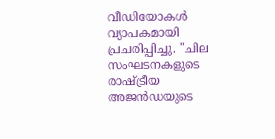വീഡിയോകൾ വ്യാപകമായി പ്രചരിപ്പിച്ചു. "ചില സംഘടനകളുടെ രാഷ്ട്രീയ അജൻഡയുടെ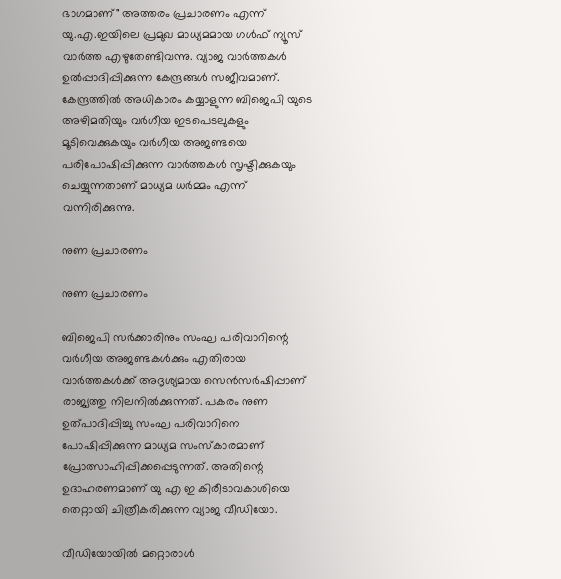ഭാഗമാണ്" അത്തരം പ്രചാരണം എന്ന് യു.എ.ഇയിലെ പ്രമുഖ മാധ്യമമായ ഗൾഫ് ന്യൂസ് വാർത്ത എഴുതേണ്ടിവന്നു. വ്യാജ വാർത്തകൾ ഉൽപ്പാദിപ്പിക്കുന്ന കേന്ദ്രങ്ങൾ സജീവമാണ്. കേന്ദ്രത്തിൽ അധികാരം കയ്യാളുന്ന ബിജെപി യുടെ അഴിമതിയും വർഗീയ ഇടപെടലുകളും മൂടിവെക്കുകയും വർഗീയ അജണ്ടയെ പരിപോഷിപ്പിക്കുന്ന വാർത്തകൾ സൃഷ്ടിക്കുകയും ചെയ്യുന്നതാണ് മാധ്യമ ധർമ്മം എന്ന് വന്നിരിക്കുന്നു.

നുണ പ്രചാരണം

നുണ പ്രചാരണം

ബിജെപി സർക്കാരിനും സംഘ പരിവാറിന്റെ വർഗീയ അജണ്ടകൾക്കും എതിരായ വാർത്തകൾക്ക് അദൃശ്യമായ സെൻസർഷിപ്പാണ് രാജ്യത്തു നിലനിൽക്കുന്നത്. പകരം നുണ ഉത്പാദിപ്പിച്ചു സംഘ പരിവാറിനെ പോഷിപ്പിക്കുന്ന മാധ്യമ സംസ്കാരമാണ് പ്രോത്സാഹിപ്പിക്കപ്പെടുന്നത്. അതിന്റെ ഉദാഹരണമാണ് യു എ ഇ കിരീടാവകാശിയെ തെറ്റായി ചിത്രീകരിക്കുന്ന വ്യാജ വീഡിയോ.

വീഡിയോയിൽ മറ്റൊരാൾ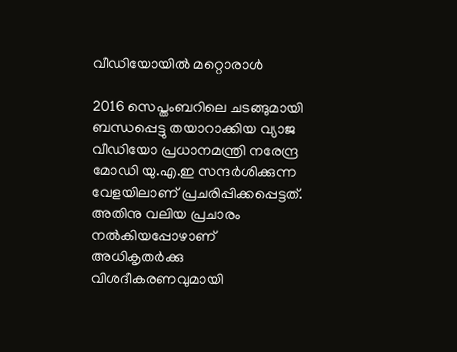വീഡിയോയിൽ മറ്റൊരാൾ

2016 സെപ്തംബറിലെ ചടങ്ങുമായി ബന്ധപ്പെട്ടു തയാറാക്കിയ വ്യാജ വീഡിയോ പ്രധാനമന്ത്രി നരേന്ദ്ര മോഡി യു.എ.ഇ സന്ദർശിക്കുന്ന വേളയിലാണ് പ്രചരിപ്പിക്കപ്പെട്ടത്. അതിനു വലിയ പ്രചാരം നൽകിയപ്പോഴാണ് അധികൃതർക്കു വിശദീകരണവുമായി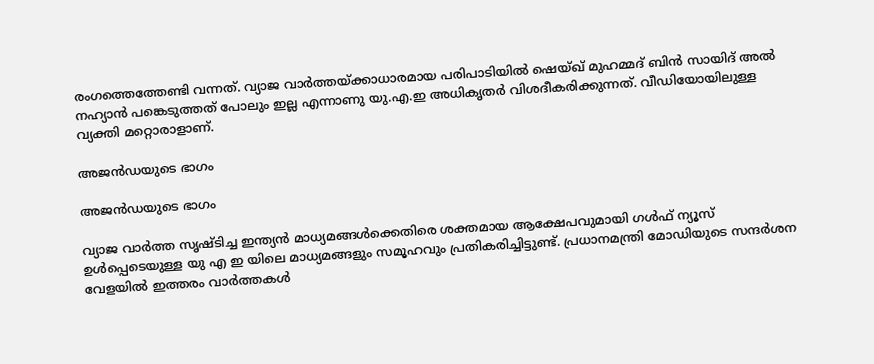രംഗത്തെത്തേണ്ടി വന്നത്. വ്യാജ വാർത്തയ്ക്കാധാരമായ പരിപാടിയിൽ ഷെയ്ഖ് മുഹമ്മദ് ബിൻ സായിദ് അൽ നഹ്യാൻ പങ്കെടുത്തത് പോലും ഇല്ല എന്നാണു യു.എ.ഇ അധികൃതർ വിശദീകരിക്കുന്നത്. വീഡിയോയിലുള്ള വ്യക്തി മറ്റൊരാളാണ്.

അജൻഡയുടെ ഭാഗം

അജൻഡയുടെ ഭാഗം

വ്യാജ വാർത്ത സൃഷ്ടിച്ച ഇന്ത്യൻ മാധ്യമങ്ങൾക്കെതിരെ ശക്തമായ ആക്ഷേപവുമായി ഗൾഫ് ന്യൂസ് ഉൾപ്പെടെയുള്ള യു എ ഇ യിലെ മാധ്യമങ്ങളും സമൂഹവും പ്രതികരിച്ചിട്ടുണ്ട്. പ്രധാനമന്ത്രി മോഡിയുടെ സന്ദർശന വേളയിൽ ഇത്തരം വാർത്തകൾ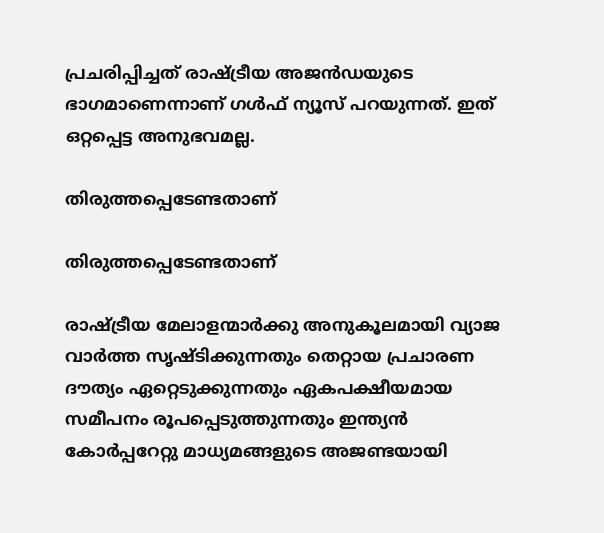പ്രചരിപ്പിച്ചത് രാഷ്ട്രീയ അജൻഡയുടെ ഭാഗമാണെന്നാണ് ഗൾഫ് ന്യൂസ് പറയുന്നത്. ഇത് ഒറ്റപ്പെട്ട അനുഭവമല്ല.

തിരുത്തപ്പെടേണ്ടതാണ്

തിരുത്തപ്പെടേണ്ടതാണ്

രാഷ്ട്രീയ മേലാളന്മാർക്കു അനുകൂലമായി വ്യാജ വാർത്ത സൃഷ്ടിക്കുന്നതും തെറ്റായ പ്രചാരണ ദൗത്യം ഏറ്റെടുക്കുന്നതും ഏകപക്ഷീയമായ സമീപനം രൂപപ്പെടുത്തുന്നതും ഇന്ത്യൻ കോർപ്പറേറ്റു മാധ്യമങ്ങളുടെ അജണ്ടയായി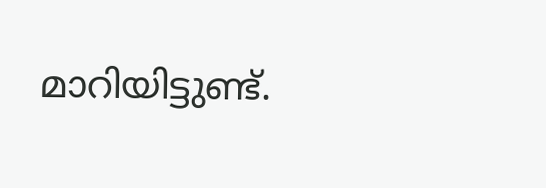മാറിയിട്ടുണ്ട്.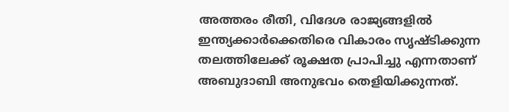അത്തരം രീതി, വിദേശ രാജ്യങ്ങളിൽ ഇന്ത്യക്കാർക്കെതിരെ വികാരം സൃഷ്ടിക്കുന്ന തലത്തിലേക്ക് രൂക്ഷത പ്രാപിച്ചു എന്നതാണ് അബുദാബി അനുഭവം തെളിയിക്കുന്നത്.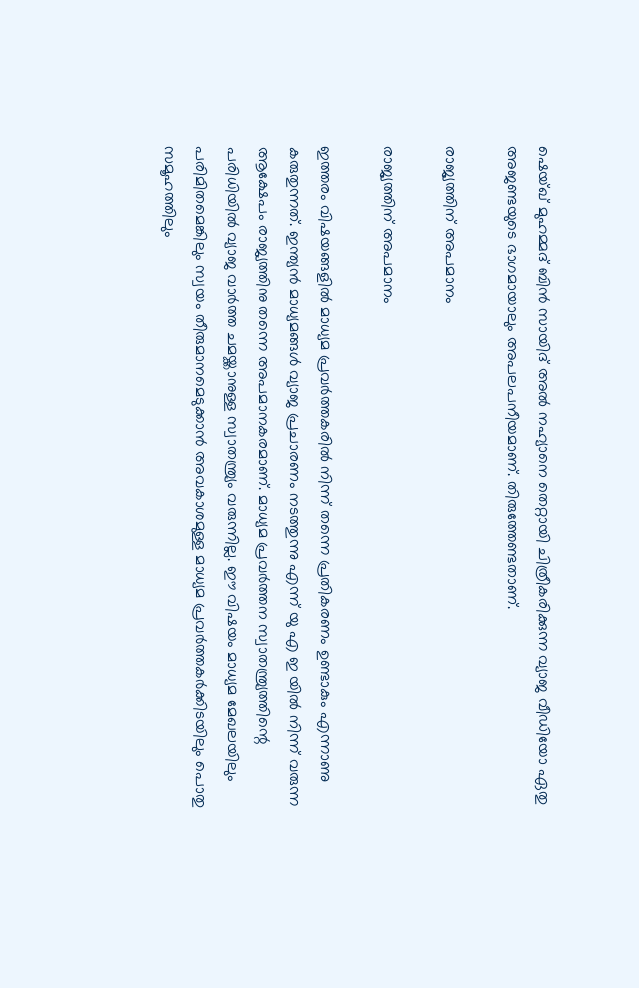ഷെയ്ഖ് മുഹമ്മദ് ബിൻ സായിദ് അൽ നഹ്യാനെ തെറ്റായി ചിത്രീകരിക്കുന്ന വ്യാജ വീഡിയോ ഏതു അജണ്ടയുടെ ഭാഗമായാലും അപലപനീയമാണ്. തിരുത്തേണ്ടതാണ്.

രാജ്യത്തിന് അപമാനം

രാജ്യത്തിന് അപമാനം

ഇത്തരം വിഷയങ്ങളിൽ മാധ്യമ പ്രവർത്തകരിൽ നിന്ന് തന്നെ പ്രതികരണം ഉണ്ടാകും എന്നാണു കരുതുന്നത്. ഇന്ത്യൻ മാധ്യമങ്ങൾ വ്യാജ പ്രചാരണം നടത്തുന്നു എന്ന് യു എ ഇ യിൽ നിന്ന് വരുന്ന ആക്ഷേപം രാജ്യത്തിനു തന്നെ അപമാനകരമാണ്. മാധ്യമ പ്രവർത്തന സ്വാതന്ത്ര്യത്തിന്റെ പരിധിയിൽ വ്യാജ വാർത്ത ചമയ്ക്കാനുള്ള സ്വാതന്ത്ര്യം വരുന്നില്ല. ഈ വിഷയം മാധ്യമ മേഖലയിലും പരിമിതമെങ്കിലും സ്വയം തീരുമാനമെടുക്കാൻ അവകാശമുള്ള മാധ്യമ പ്രവർത്തകർക്കിടയിലും പൊതു സമൂഹത്തിലും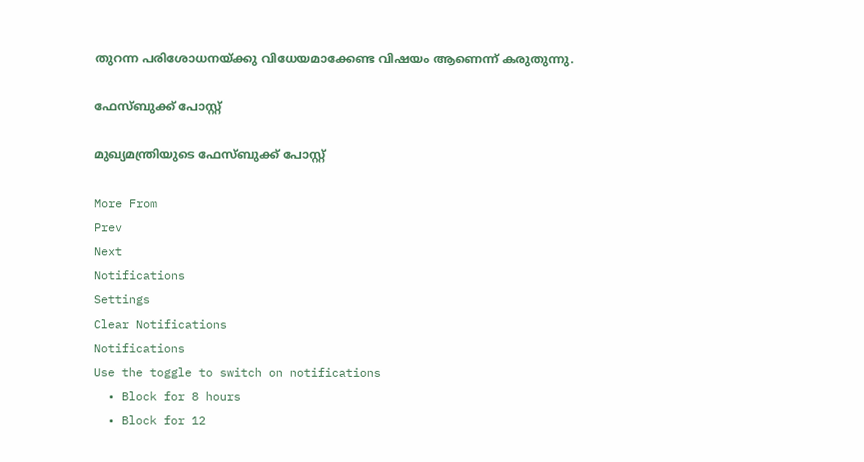തുറന്ന പരിശോധനയ്ക്കു വിധേയമാക്കേണ്ട വിഷയം ആണെന്ന് കരുതുന്നു.

ഫേസ്ബുക്ക് പോസ്റ്റ്

മുഖ്യമന്ത്രിയുടെ ഫേസ്ബുക്ക് പോസ്റ്റ്

More From
Prev
Next
Notifications
Settings
Clear Notifications
Notifications
Use the toggle to switch on notifications
  • Block for 8 hours
  • Block for 12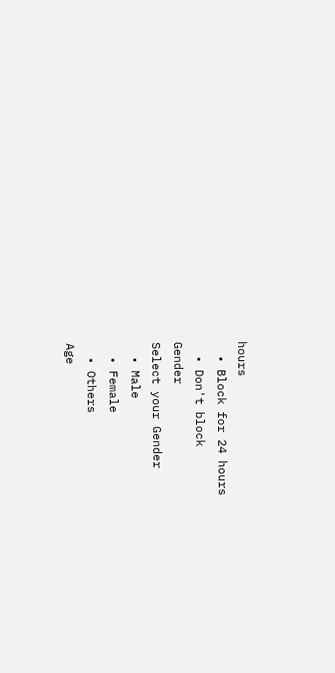hours
  • Block for 24 hours
  • Don't block
Gender
Select your Gender
  • Male
  • Female
  • Others
Age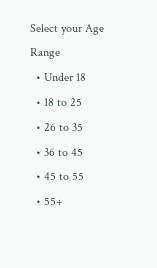Select your Age Range
  • Under 18
  • 18 to 25
  • 26 to 35
  • 36 to 45
  • 45 to 55
  • 55+